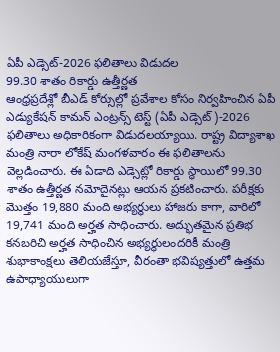ఏపీ ఎడ్సెట్-2026 ఫలితాలు విడుదల
99.30 శాతం రికార్డు ఉత్తీర్ణత
ఆంధ్రప్రదేశ్లో బీఎడ్ కోర్సుల్లో ప్రవేశాల కోసం నిర్వహించిన ఏపీ ఎడ్యుకేషన్ కామన్ ఎంట్రన్స్ టెస్ట్ (ఏపీ ఎడ్సెట్)-2026 ఫలితాలు అధికారికంగా విడుదలయ్యాయి. రాష్ట్ర విద్యాశాఖ మంత్రి నారా లోకేష్ మంగళవారం ఈ ఫలితాలను వెల్లడించారు. ఈ ఏడాది ఎడ్సెట్లో రికార్డు స్థాయిలో 99.30 శాతం ఉత్తీర్ణత నమోదైనట్లు ఆయన ప్రకటించారు. పరీక్షకు మొత్తం 19,880 మంది అభ్యర్థులు హాజరు కాగా, వారిలో 19,741 మంది అర్హత సాధించారు. అద్భుతమైన ప్రతిభ కనబరిచి అర్హత సాధించిన అభ్యర్థులందరికీ మంత్రి శుభాకాంక్షలు తెలియజేస్తూ, వీరంతా భవిష్యత్తులో ఉత్తమ ఉపాధ్యాయులుగా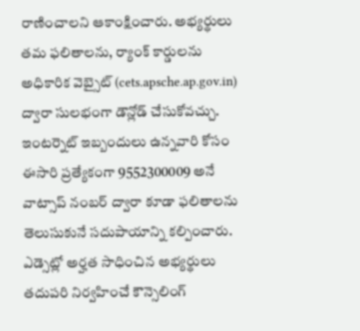రాణించాలని ఆకాంక్షించారు. అభ్యర్థులు తమ ఫలితాలను, ర్యాంక్ కార్డులను అధికారిక వెబ్సైట్ (cets.apsche.ap.gov.in) ద్వారా సులభంగా డౌన్లోడ్ చేసుకోవచ్చు. ఇంటర్నెట్ ఇబ్బందులు ఉన్నవారి కోసం ఈసారి ప్రత్యేకంగా 9552300009 అనే వాట్సాప్ నంబర్ ద్వారా కూడా ఫలితాలను తెలుసుకునే సదుపాయాన్ని కల్పించారు. ఎడ్సెట్లో అర్హత సాధించిన అభ్యర్థులు తదుపరి నిర్వహించే కౌన్సెలింగ్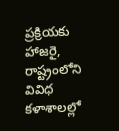ప్రక్రియకు హాజరై, రాష్ట్రంలోని వివిధ కళాశాలల్లో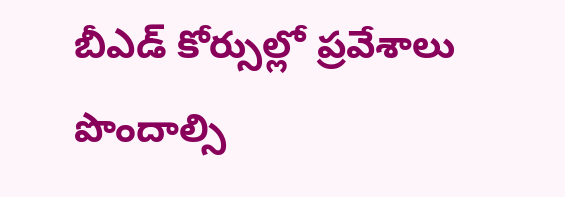బీఎడ్ కోర్సుల్లో ప్రవేశాలు పొందాల్సి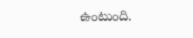ఉంటుంది.